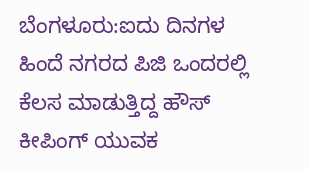ಬೆಂಗಳೂರು:ಐದು ದಿನಗಳ ಹಿಂದೆ ನಗರದ ಪಿಜಿ ಒಂದರಲ್ಲಿ ಕೆಲಸ ಮಾಡುತ್ತಿದ್ದ ಹೌಸ್ ಕೀಪಿಂಗ್ ಯುವಕ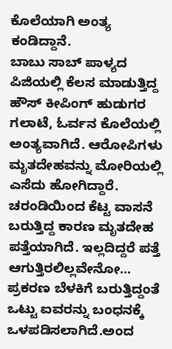ಕೊಲೆಯಾಗಿ ಅಂತ್ಯ ಕಂಡಿದ್ದಾನೆ.
ಬಾಬು ಸಾಬ್ ಪಾಳ್ಯದ ಪಿಜಿಯಲ್ಲಿ ಕೆಲಸ ಮಾಡುತ್ತಿದ್ದ ಹೌಸ್ ಕೀಪಿಂಗ್ ಹುಡುಗರ ಗಲಾಟೆ, ಓರ್ವನ ಕೊಲೆಯಲ್ಲಿ ಅಂತ್ಯವಾಗಿದೆ. ಆರೋಪಿಗಳು ಮೃತದೇಹವನ್ನು ಮೋರಿಯಲ್ಲಿ ಎಸೆದು ಹೋಗಿದ್ದಾರೆ. ಚರಂಡಿಯಿಂದ ಕೆಟ್ಟ ವಾಸನೆ ಬರುತ್ತಿದ್ದ ಕಾರಣ ಮೃತದೇಹ ಪತ್ತೆಯಾಗಿದೆ. ಇಲ್ಲದಿದ್ದರೆ ಪತ್ತೆ ಆಗುತ್ತಿರಲಿಲ್ಲವೇನೋ…
ಪ್ರಕರಣ ಬೆಳಕಿಗೆ ಬರುತ್ತಿದ್ದಂತೆ ಒಟ್ಟು ಐವರನ್ನು ಬಂಧನಕ್ಕೆ ಒಳಪಡಿಸಲಾಗಿದೆ.ಅಂದ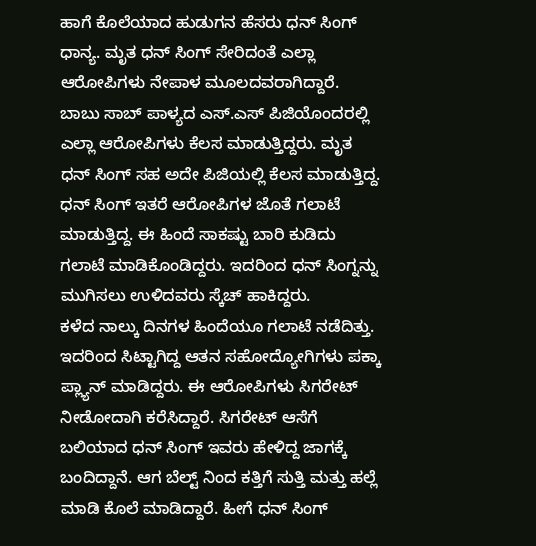ಹಾಗೆ ಕೊಲೆಯಾದ ಹುಡುಗನ ಹೆಸರು ಧನ್ ಸಿಂಗ್ ಧಾನ್ಯ. ಮೃತ ಧನ್ ಸಿಂಗ್ ಸೇರಿದಂತೆ ಎಲ್ಲಾ ಆರೋಪಿಗಳು ನೇಪಾಳ ಮೂಲದವರಾಗಿದ್ದಾರೆ.
ಬಾಬು ಸಾಬ್ ಪಾಳ್ಯದ ಎಸ್.ಎಸ್ ಪಿಜಿಯೊಂದರಲ್ಲಿ ಎಲ್ಲಾ ಆರೋಪಿಗಳು ಕೆಲಸ ಮಾಡುತ್ತಿದ್ದರು. ಮೃತ ಧನ್ ಸಿಂಗ್ ಸಹ ಅದೇ ಪಿಜಿಯಲ್ಲಿ ಕೆಲಸ ಮಾಡುತ್ತಿದ್ದ. ಧನ್ ಸಿಂಗ್ ಇತರೆ ಆರೋಪಿಗಳ ಜೊತೆ ಗಲಾಟೆ ಮಾಡುತ್ತಿದ್ದ. ಈ ಹಿಂದೆ ಸಾಕಷ್ಟು ಬಾರಿ ಕುಡಿದು ಗಲಾಟೆ ಮಾಡಿಕೊಂಡಿದ್ದರು. ಇದರಿಂದ ಧನ್ ಸಿಂಗ್ನನ್ನು ಮುಗಿಸಲು ಉಳಿದವರು ಸ್ಕೆಚ್ ಹಾಕಿದ್ದರು.
ಕಳೆದ ನಾಲ್ಕು ದಿನಗಳ ಹಿಂದೆಯೂ ಗಲಾಟೆ ನಡೆದಿತ್ತು. ಇದರಿಂದ ಸಿಟ್ಟಾಗಿದ್ದ ಆತನ ಸಹೋದ್ಯೋಗಿಗಳು ಪಕ್ಕಾ ಪ್ಲ್ಯಾನ್ ಮಾಡಿದ್ದರು. ಈ ಆರೋಪಿಗಳು ಸಿಗರೇಟ್ ನೀಡೋದಾಗಿ ಕರೆಸಿದ್ದಾರೆ. ಸಿಗರೇಟ್ ಆಸೆಗೆ ಬಲಿಯಾದ ಧನ್ ಸಿಂಗ್ ಇವರು ಹೇಳಿದ್ದ ಜಾಗಕ್ಕೆ ಬಂದಿದ್ದಾನೆ. ಆಗ ಬೆಲ್ಟ್ ನಿಂದ ಕತ್ತಿಗೆ ಸುತ್ತಿ ಮತ್ತು ಹಲ್ಲೆ ಮಾಡಿ ಕೊಲೆ ಮಾಡಿದ್ದಾರೆ. ಹೀಗೆ ಧನ್ ಸಿಂಗ್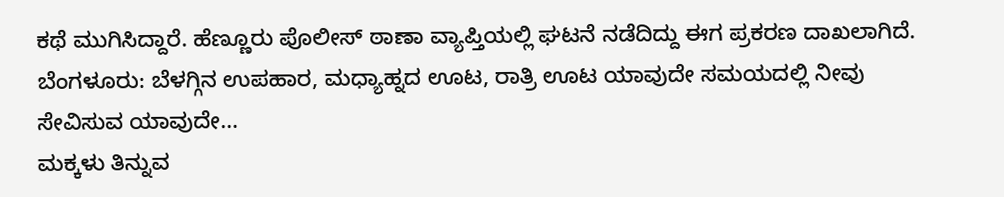ಕಥೆ ಮುಗಿಸಿದ್ದಾರೆ. ಹೆಣ್ಣೂರು ಪೊಲೀಸ್ ಠಾಣಾ ವ್ಯಾಪ್ತಿಯಲ್ಲಿ ಘಟನೆ ನಡೆದಿದ್ದು ಈಗ ಪ್ರಕರಣ ದಾಖಲಾಗಿದೆ.
ಬೆಂಗಳೂರು: ಬೆಳಗ್ಗಿನ ಉಪಹಾರ, ಮಧ್ಯಾಹ್ನದ ಊಟ, ರಾತ್ರಿ ಊಟ ಯಾವುದೇ ಸಮಯದಲ್ಲಿ ನೀವು ಸೇವಿಸುವ ಯಾವುದೇ…
ಮಕ್ಕಳು ತಿನ್ನುವ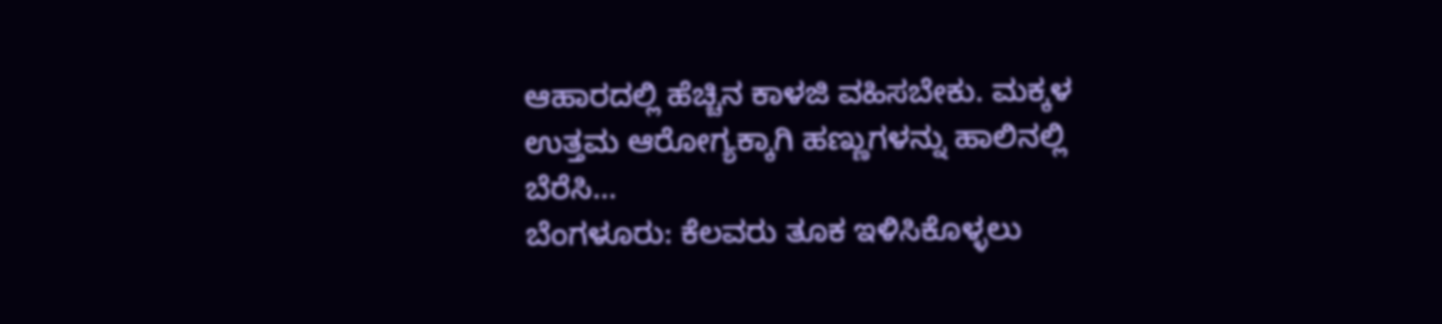ಆಹಾರದಲ್ಲಿ ಹೆಚ್ಚಿನ ಕಾಳಜಿ ವಹಿಸಬೇಕು. ಮಕ್ಕಳ ಉತ್ತಮ ಆರೋಗ್ಯಕ್ಕಾಗಿ ಹಣ್ಣುಗಳನ್ನು ಹಾಲಿನಲ್ಲಿ ಬೆರೆಸಿ…
ಬೆಂಗಳೂರು: ಕೆಲವರು ತೂಕ ಇಳಿಸಿಕೊಳ್ಳಲು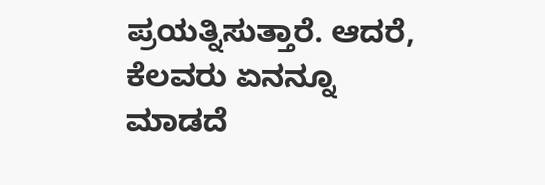ಪ್ರಯತ್ನಿಸುತ್ತಾರೆ. ಆದರೆ, ಕೆಲವರು ಏನನ್ನೂ ಮಾಡದೆ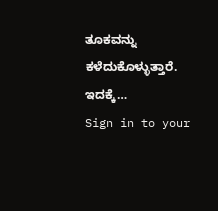ತೂಕವನ್ನು ಕಳೆದುಕೊಳ್ಳುತ್ತಾರೆ. ಇದಕ್ಕೆ…
Sign in to your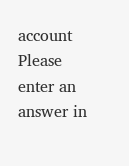account
Please enter an answer in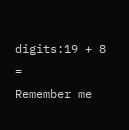digits:19 + 8 =
Remember me